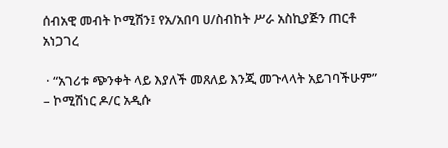ሰብአዊ መብት ኮሚሽን፤ የአ/አበባ ሀ/ስብከት ሥራ አስኪያጅን ጠርቶ አነጋገረ

 · “አገሪቱ ጭንቀት ላይ እያለች መጸለይ እንጂ መጉላላት አይገባችሁም”            – ኮሚሽነር ዶ/ር አዲሱ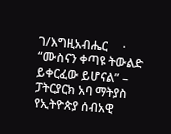ገ/እግዚአብሔር     · “ሙስናን ቀጣዩ ትውልድ ይቀርፈው ይሆናል” – ፓትርያርክ አባ ማትያስ   የኢትዮጵያ ሰብአዊ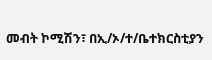መብት ኮሚሽን፣ በኢ/ኦ/ተ/ቤተክርስቲያን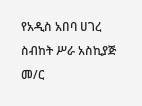የአዲስ አበባ ሀገረ ስብከት ሥራ አስኪያጅ መ/ር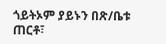ጎይትኦም ያይኑን በጽ/ቤቱ ጠርቶ፣